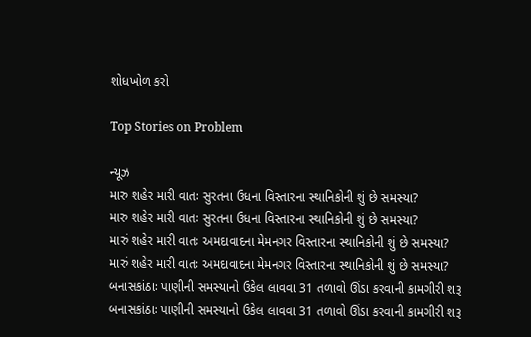શોધખોળ કરો

Top Stories on Problem

ન્યૂઝ
મારુ શહેર મારી વાતઃ સુરતના ઉધના વિસ્તારના સ્થાનિકોની શું છે સમસ્યા?
મારુ શહેર મારી વાતઃ સુરતના ઉધના વિસ્તારના સ્થાનિકોની શું છે સમસ્યા?
મારું શહેર મારી વાતઃ અમદાવાદના મેમનગર વિસ્તારના સ્થાનિકોની શું છે સમસ્યા?
મારું શહેર મારી વાતઃ અમદાવાદના મેમનગર વિસ્તારના સ્થાનિકોની શું છે સમસ્યા?
બનાસકાંઠાઃ પાણીની સમસ્યાનો ઉકેલ લાવવા 31 તળાવો ઊંડા કરવાની કામગીરી શરૂ
બનાસકાંઠાઃ પાણીની સમસ્યાનો ઉકેલ લાવવા 31 તળાવો ઊંડા કરવાની કામગીરી શરૂ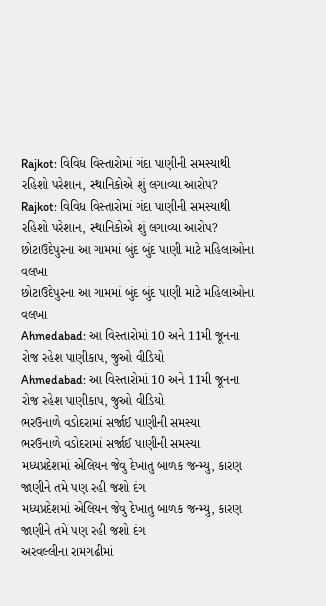Rajkot: વિવિધ વિસ્તારોમાં ગંદા પાણીની સમસ્યાથી રહિશો પરેશાન, સ્થાનિકોએ શું લગાવ્યા આરોપ?
Rajkot: વિવિધ વિસ્તારોમાં ગંદા પાણીની સમસ્યાથી રહિશો પરેશાન, સ્થાનિકોએ શું લગાવ્યા આરોપ?
છોટાઉદેપુરના આ ગામમાં બુંદ બુંદ પાણી માટે મહિલાઓના વલખા
છોટાઉદેપુરના આ ગામમાં બુંદ બુંદ પાણી માટે મહિલાઓના વલખા
Ahmedabad: આ વિસ્તારોમાં 10 અને 11મી જૂનના રોજ રહેશ પાણીકાપ, જુઓ વીડિયો
Ahmedabad: આ વિસ્તારોમાં 10 અને 11મી જૂનના રોજ રહેશ પાણીકાપ, જુઓ વીડિયો
ભરઉનાળે વડોદરામાં સર્જાઈ પાણીની સમસ્યા
ભરઉનાળે વડોદરામાં સર્જાઈ પાણીની સમસ્યા
મધ્યપ્રદેશમાં એલિયન જેવુ દેખાતુ બાળક જન્મ્યુ, કારણ જાણીને તમે પણ રહી જશો દંગ
મધ્યપ્રદેશમાં એલિયન જેવુ દેખાતુ બાળક જન્મ્યુ, કારણ જાણીને તમે પણ રહી જશો દંગ
અરવલ્લીના રામગઢીમાં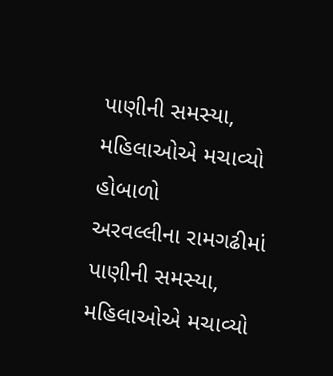પાણીની સમસ્યા, મહિલાઓએ મચાવ્યો હોબાળો
અરવલ્લીના રામગઢીમાં પાણીની સમસ્યા, મહિલાઓએ મચાવ્યો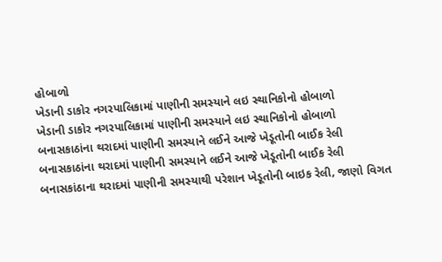હોબાળો
ખેડાની ડાકોર નગરપાલિકામાં પાણીની સમસ્યાને લઇ સ્થાનિકોનો હોબાળો
ખેડાની ડાકોર નગરપાલિકામાં પાણીની સમસ્યાને લઇ સ્થાનિકોનો હોબાળો
બનાસકાઠાંના થરાદમાં પાણીની સમસ્યાને લઈને આજે ખેડૂતોની બાઈક રેલી
બનાસકાઠાંના થરાદમાં પાણીની સમસ્યાને લઈને આજે ખેડૂતોની બાઈક રેલી
બનાસકાંઠાના થરાદમાં પાણીની સમસ્યાથી પરેશાન ખેડૂતોની બાઇક રેલી, જાણો વિગત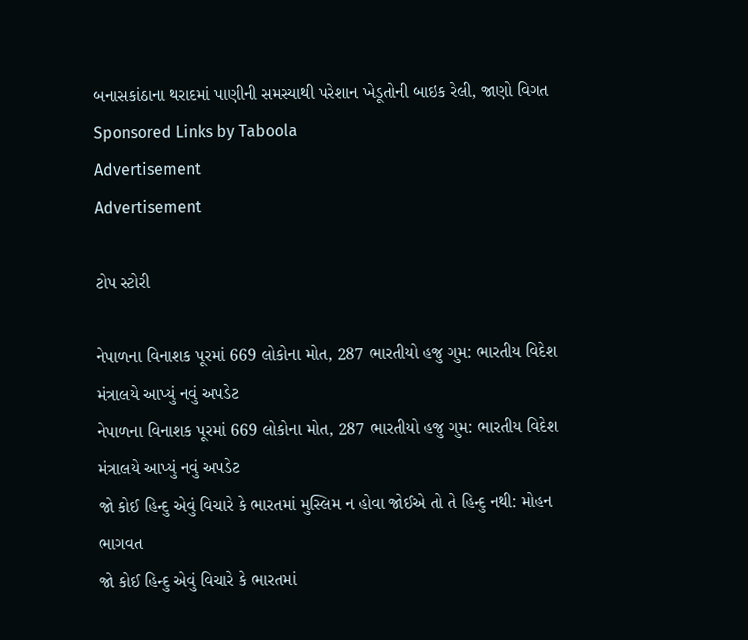બનાસકાંઠાના થરાદમાં પાણીની સમસ્યાથી પરેશાન ખેડૂતોની બાઇક રેલી, જાણો વિગત
Sponsored Links by Taboola
Advertisement
Advertisement

ટોપ સ્ટોરી

નેપાળના વિનાશક પૂરમાં 669 લોકોના મોત, 287 ભારતીયો હજુ ગુમ: ભારતીય વિદેશ મંત્રાલયે આપ્યું નવું અપડેટ
નેપાળના વિનાશક પૂરમાં 669 લોકોના મોત, 287 ભારતીયો હજુ ગુમ: ભારતીય વિદેશ મંત્રાલયે આપ્યું નવું અપડેટ
જો કોઈ હિન્દુ એવું વિચારે કે ભારતમાં મુસ્લિમ ન હોવા જોઈએ તો તે હિન્દુ નથી: મોહન ભાગવત
જો કોઈ હિન્દુ એવું વિચારે કે ભારતમાં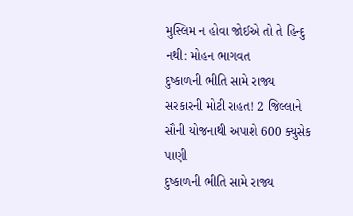મુસ્લિમ ન હોવા જોઈએ તો તે હિન્દુ નથી: મોહન ભાગવત
દુષ્કાળની ભીતિ સામે રાજ્ય સરકારની મોટી રાહત! 2 જિલ્લાને સૌની યોજનાથી અપાશે 600 ક્યુસેક પાણી
દુષ્કાળની ભીતિ સામે રાજ્ય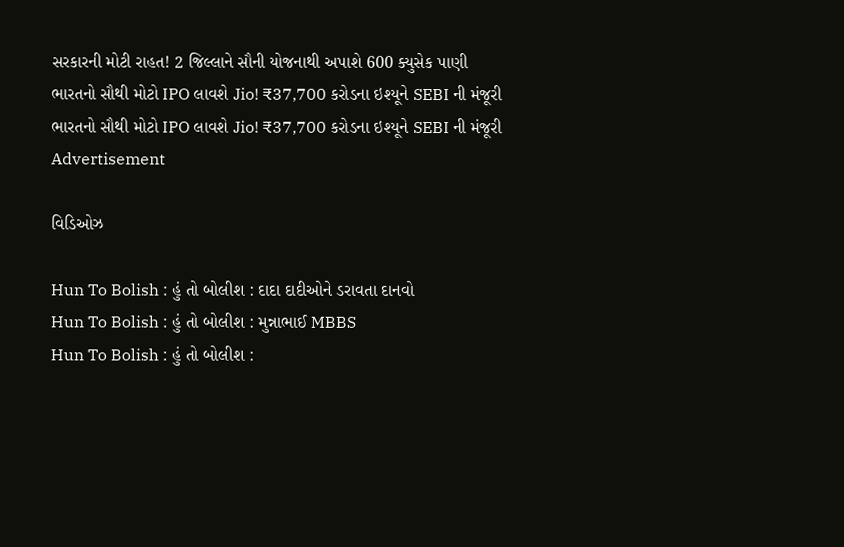સરકારની મોટી રાહત! 2 જિલ્લાને સૌની યોજનાથી અપાશે 600 ક્યુસેક પાણી
ભારતનો સૌથી મોટો IPO લાવશે Jio! ₹37,700 કરોડના ઇશ્યૂને SEBI ની મંજૂરી
ભારતનો સૌથી મોટો IPO લાવશે Jio! ₹37,700 કરોડના ઇશ્યૂને SEBI ની મંજૂરી
Advertisement

વિડિઓઝ

Hun To Bolish : હું તો બોલીશ : દાદા દાદીઓને ડરાવતા દાનવો
Hun To Bolish : હું તો બોલીશ : મુન્નાભાઈ MBBS
Hun To Bolish : હું તો બોલીશ :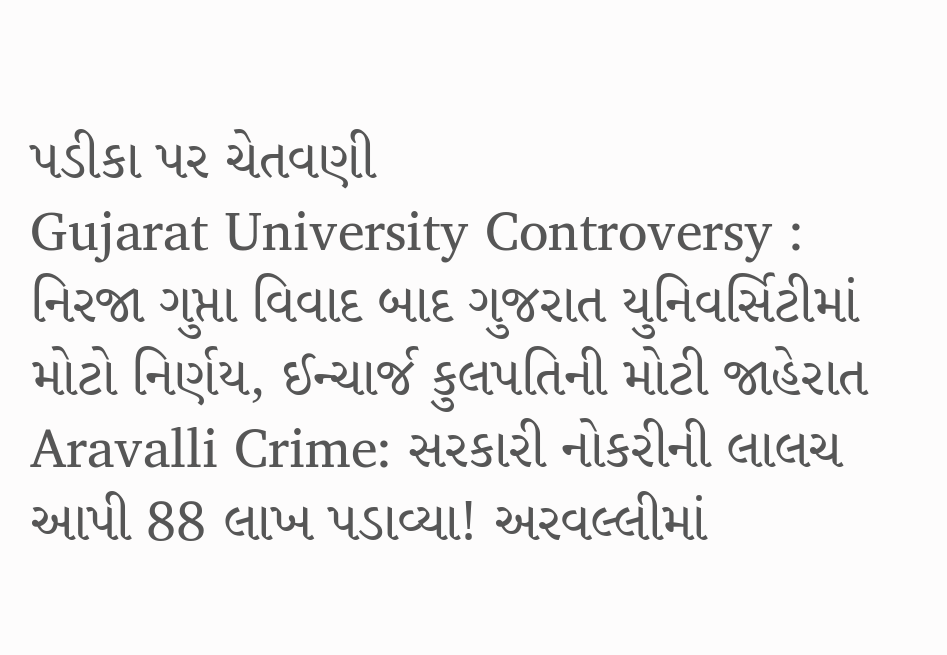પડીકા પર ચેતવણી
Gujarat University Controversy : નિરજા ગુપ્તા વિવાદ બાદ ગુજરાત યુનિવર્સિટીમાં મોટો નિર્ણય, ઈન્ચાર્જ કુલપતિની મોટી જાહેરાત
Aravalli Crime: સરકારી નોકરીની લાલચ આપી 88 લાખ પડાવ્યા! અરવલ્લીમાં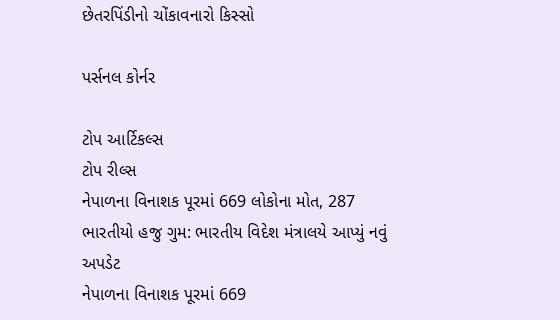છેતરપિંડીનો ચોંકાવનારો કિસ્સો

પર્સનલ કોર્નર

ટોપ આર્ટિકલ્સ
ટોપ રીલ્સ
નેપાળના વિનાશક પૂરમાં 669 લોકોના મોત, 287 ભારતીયો હજુ ગુમ: ભારતીય વિદેશ મંત્રાલયે આપ્યું નવું અપડેટ
નેપાળના વિનાશક પૂરમાં 669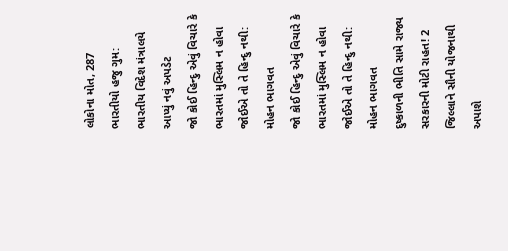લોકોના મોત, 287 ભારતીયો હજુ ગુમ: ભારતીય વિદેશ મંત્રાલયે આપ્યું નવું અપડેટ
જો કોઈ હિન્દુ એવું વિચારે કે ભારતમાં મુસ્લિમ ન હોવા જોઈએ તો તે હિન્દુ નથી: મોહન ભાગવત
જો કોઈ હિન્દુ એવું વિચારે કે ભારતમાં મુસ્લિમ ન હોવા જોઈએ તો તે હિન્દુ નથી: મોહન ભાગવત
દુષ્કાળની ભીતિ સામે રાજ્ય સરકારની મોટી રાહત! 2 જિલ્લાને સૌની યોજનાથી અપાશે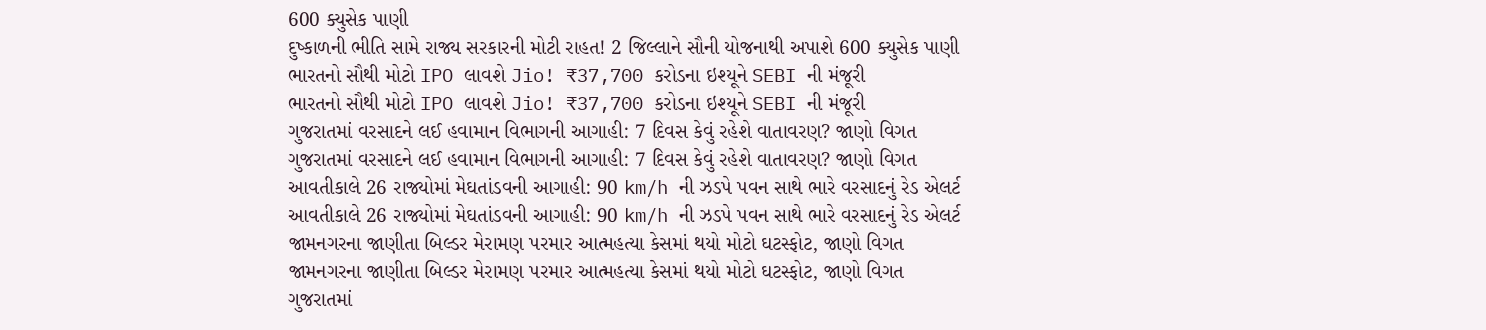600 ક્યુસેક પાણી
દુષ્કાળની ભીતિ સામે રાજ્ય સરકારની મોટી રાહત! 2 જિલ્લાને સૌની યોજનાથી અપાશે 600 ક્યુસેક પાણી
ભારતનો સૌથી મોટો IPO લાવશે Jio! ₹37,700 કરોડના ઇશ્યૂને SEBI ની મંજૂરી
ભારતનો સૌથી મોટો IPO લાવશે Jio! ₹37,700 કરોડના ઇશ્યૂને SEBI ની મંજૂરી
ગુજરાતમાં વરસાદને લઈ હવામાન વિભાગની આગાહી: 7 દિવસ કેવું રહેશે વાતાવરણ? જાણો વિગત
ગુજરાતમાં વરસાદને લઈ હવામાન વિભાગની આગાહી: 7 દિવસ કેવું રહેશે વાતાવરણ? જાણો વિગત
આવતીકાલે 26 રાજ્યોમાં મેઘતાંડવની આગાહી: 90 km/h ની ઝડપે પવન સાથે ભારે વરસાદનું રેડ એલર્ટ
આવતીકાલે 26 રાજ્યોમાં મેઘતાંડવની આગાહી: 90 km/h ની ઝડપે પવન સાથે ભારે વરસાદનું રેડ એલર્ટ
જામનગરના જાણીતા બિલ્ડર મેરામણ પરમાર આત્મહત્યા કેસમાં થયો મોટો ઘટસ્ફોટ, જાણો વિગત
જામનગરના જાણીતા બિલ્ડર મેરામણ પરમાર આત્મહત્યા કેસમાં થયો મોટો ઘટસ્ફોટ, જાણો વિગત
ગુજરાતમાં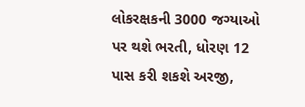લોકરક્ષકની 3000 જગ્યાઓ પર થશે ભરતી, ધોરણ 12 પાસ કરી શકશે અરજી,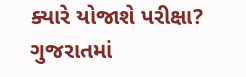ક્યારે યોજાશે પરીક્ષા?
ગુજરાતમાં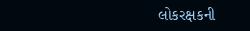લોકરક્ષકની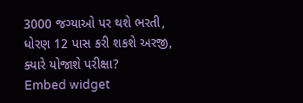3000 જગ્યાઓ પર થશે ભરતી, ધોરણ 12 પાસ કરી શકશે અરજી, ક્યારે યોજાશે પરીક્ષા?
Embed widget